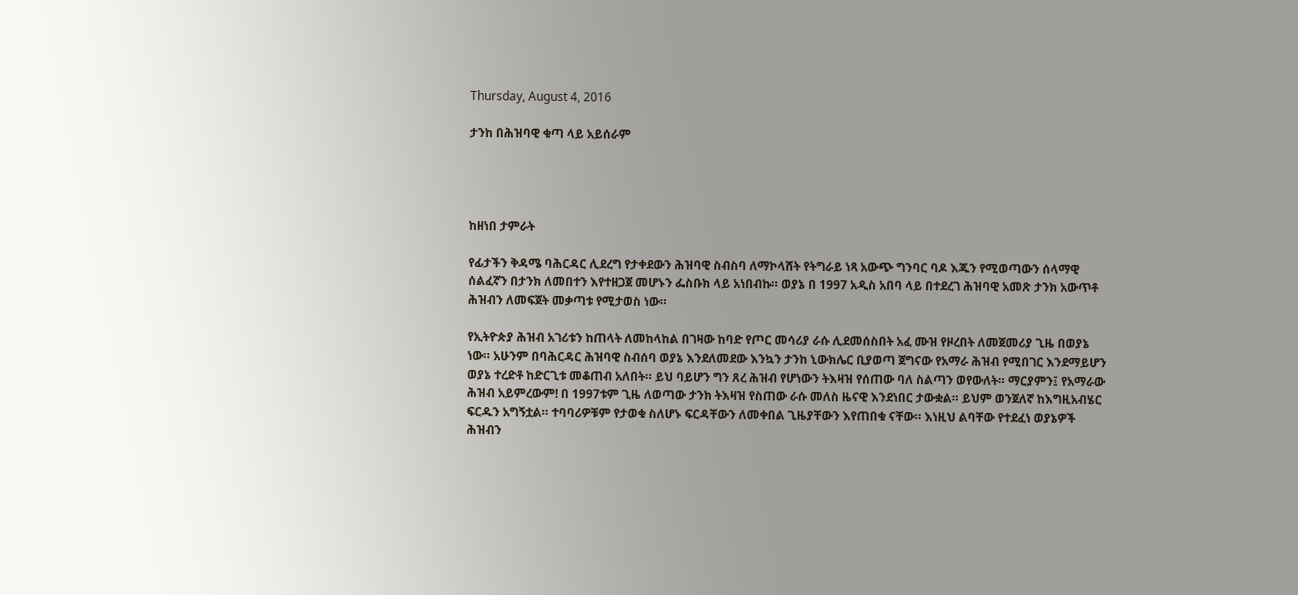Thursday, August 4, 2016

ታንከ በሕዝባዊ ቁጣ ላይ አይሰራም




ከዘነበ ታምራት

የፊታችን ቅዳሜ ባሕርዳር ሊደረግ የታቀደውን ሕዝባዊ ስብስባ ለማኮላሸት የትግራይ ነጻ አውጭ ግንባር ባዶ እጁን የሚወጣውን ሰላማዊ ሰልፈኛን በታንክ ለመበተን እየተዘጋጀ መሆኑን ፌስቡክ ላይ አነበብኩ። ወያኔ በ 1997 አዲስ አበባ ላይ በተደረገ ሕዝባዊ አመጽ ታንክ አውጥቶ ሕዝብን ለመፍጀት መቃጣቱ የሚታወስ ነው።

የኢትዮጵያ ሕዝብ አገሪቱን ከጠላት ለመከላከል በገዛው ከባድ የጦር መሳሪያ ራሱ ሊደመሰስበት አፈ ሙዝ የዞረበት ለመጀመሪያ ጊዜ በወያኔ ነው። አሁንም በባሕርዳር ሕዝባዊ ስብሰባ ወያኔ እንደለመደው እንኳን ታንከ ኒውክሌር ቢያወጣ ጀግናው የአማራ ሕዝብ የሚበገር እንደማይሆን ወያኔ ተረድቶ ከድርጊቱ መቆጠብ አለበት። ይህ ባይሆን ግን ጸረ ሕዝብ የሆነውን ትእዛዝ የሰጠው ባለ ስልጣን ወየውለት። ማርያምን፤ የአማራው ሕዝብ አይምረውም! በ 1997ቱም ጊዜ ለወጣው ታንክ ትእዛዝ የስጠው ራሱ መለስ ዜናዊ እንደነበር ታውቋል። ይህም ወንጀለኛ ከእግዚአብሄር ፍርዱን አግኝቷል። ተባባሪዎቹም የታወቁ ስለሆኑ ፍርዳቸውን ለመቀበል ጊዜያቸውን እየጠበቁ ናቸው። እነዚህ ልባቸው የተደፈነ ወያኔዎች ሕዝብን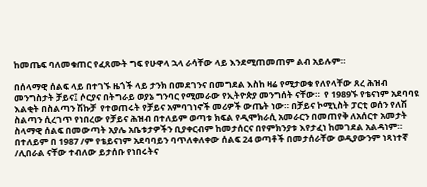ከመጤፍ ባለመቁጠር የፈጸሙት ግፍ የሁዋላ ኋላ ራሳቸው ላይ እንደሚጠመጠም ልብ አይሉም።

በሰላማዊ ሰልፍ ላይ በተገኙ ዜጎች ላይ ታንክ በመደገንና በመግደል እስከ ዛሬ የሚታወቁ የለየላቸው ጸረ ሕዝብ መንግስታት ቻይና፤ ሶርያና በትግራይ ወያኔ ግንባር የሚመራው የኢትዮጵያ መንግሰት ናቸው።  የ 1989ኙ የቴናነም አደባባዩ እልቂት በስልጣን ሽኩቻ  የተወጠሩት የቻይና አምባገነኖች መሪዎች ውጤት ነው። በቻይና ኮሚኒስት ፓርቲ ወሰን የለሽ ስልጣን ሲረገጥ የነበረው የቻይና ሕዝብ በተለይም ወጣቱ ክፍል የዲሞክራሲ አመራርን በመጠየቅ ለአሰርተ አመታት ስላማዊ ሰልፍ በመውጣት አያሌ አቤቱታዎችን ቢያቀርብም ከመታሰርና በየምክንያቱ እየታፈነ ከመገደል አልዳነም። በተለይም በ 1987 /ም የቴይናነም አደባባይን ባጥለቀለቀው ሰልፍ 24 ወጣቶች በመታሰራቸው ወዲያውንም ነጻነተኛ /ሊበራል ናቸው ተብለው ይታሰቡ የነበሩትና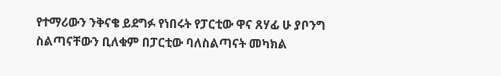የተማሪውን ንቅናቄ ይደግፉ የነበሩት የፓርቲው ዋና ጸሃፊ ሁ ያቦንግ ስልጣናቸውን ቢለቁም በፓርቲው ባለስልጣናት መካክል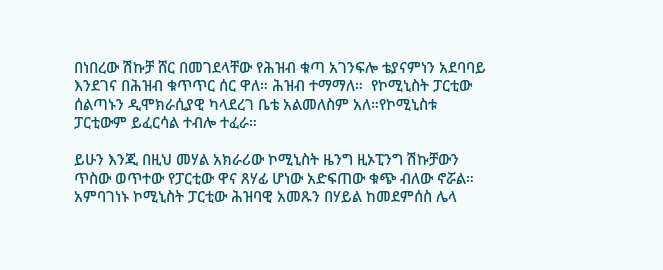በነበረው ሽኩቻ ሸር በመገደላቸው የሕዝብ ቁጣ አገንፍሎ ቴያናምነን አደባባይ እንደገና በሕዝብ ቁጥጥር ሰር ዋለ። ሕዝብ ተማማለ።  የኮሚኒስት ፓርቲው ሰልጣኑን ዲሞክራሲያዊ ካላደረገ ቤቴ አልመለስም አለ።የኮሚኒስቱ ፓርቲውም ይፈርሳል ተብሎ ተፈራ።

ይሁን እንጂ በዚህ መሃል አክራሪው ኮሚኒስት ዜንግ ዚኦፒንግ ሽኩቻውን ጥስው ወጥተው የፓርቲው ዋና ጸሃፊ ሆነው አድፍጠው ቁጭ ብለው ኖሯል። አምባገነኑ ኮሚኒስት ፓርቲው ሕዝባዊ አመጹን በሃይል ከመደምሰስ ሌላ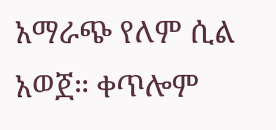አማራጭ የለም ሲል አወጀ። ቀጥሎም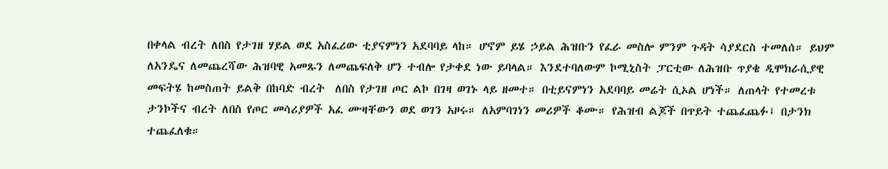በቀላል ብረት ለበስ የታገዘ ሃይል ወደ አስፈሪው ቲያናምነን አደባባይ ላከ። ሆኖም ይሄ ኃይል ሕዝቡን የፈራ መስሎ ምንም ጉዳት ሳያደርስ ተመለሰ። ይህም ለአንዴና ለመጨረሻው ሕዝባዊ አመጹን ለመጨፍለቅ ሆን ተብሎ የታቀደ ነው ይባላል። እንደተባለውም ኮሚኒስት ፓርቲው ለሕዝቡ ጥያቄ ዲሞክራሲያዊ መፍትሄ ከመስጠት ይልቅ በከባድ ብረት  ለበስ የታገዘ ጦር ልኮ በገዛ ወገኑ ላይ ዘመተ። በቲይናምነን አደባባይ መሬት ሲኦል ሆነች። ለጠላት የተመረቱ ታንኮችና ብረት ለበስ የጦር መሳሪያዎች አፈ ሙዛቸውን ወደ ወገን አዞሩ። ለአምባገነን መሪዎች ቆሙ። የሕዝብ ልጆች በጥይት ተጨፈጨፉ፤ በታንክ ተጨፈለቁ።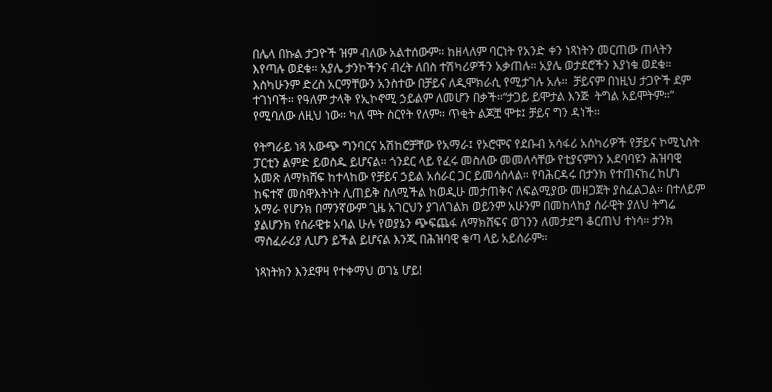በሌላ በኩል ታጋዮች ዝም ብለው አልተሰውም። ከዘላለም ባርነት የአንድ ቀን ነጻነትን መርጠው ጠላትን እየጣሉ ወደቁ። አያሌ ታንኮችንና ብረት ለበስ ተሽካሪዎችን አቃጠሉ። አያሌ ወታደሮችን እያነቁ ወደቁ። እስካሁንም ድረስ አርማቸውን አንስተው በቻይና ለዲሞክራሲ የሚታገሉ አሉ።  ቻይናም በነዚህ ታጋዮች ደም ተገነባች። የዓለም ታላቅ የኢኮኖሚ ኃይልም ለመሆን በቃች።“ታጋይ ይሞታል እንጅ  ትግል አይሞትም።” የሚባለው ለዚህ ነው። ካለ ሞት ስርየት የለም። ጥቂት ልጆቿ ሞቱ፤ ቻይና ግን ዳነች።

የትግራይ ነጻ አውጭ ግንባርና አሽከሮቻቸው የአማራ፤ የኦሮሞና የደቡብ አሳፋሪ አሰካሪዎች የቻይና ኮሚኒስት ፓርቲን ልምድ ይወስዱ ይሆናል። ጎንደር ላይ የፈሩ መስለው መመለሳቸው የቲያናምነን አደባባዩን ሕዝባዊ አመጽ ለማክሸፍ ከተላከው የቻይና ኃይል አሰራር ጋር ይመሳሰላል። የባሕርዳሩ በታንክ የተጠናከረ ከሆነ ከፍተኛ መስዋእትነት ሊጠይቅ ስለሚችል ከወዲሁ መታጠቅና ለፍልሚያው መዘጋጀት ያስፈልጋል። በተለይም አማራ የሆንክ በማንኛውም ጊዜ አገርህን ያገለገልክ ወይንም አሁንም በመከላከያ ሰራዊት ያለህ ትግሬ ያልሆንክ የሰራዊቱ አባል ሁሉ የወያኔን ጭፍጨፋ ለማክሸፍና ወገንን ለመታደግ ቆርጠህ ተነሳ። ታንክ ማስፈራሪያ ሊሆን ይችል ይሆናል እንጂ በሕዝባዊ ቁጣ ላይ አይሰራም።

ነጻነትክን እንደዋዛ የተቀማህ ወገኔ ሆይ!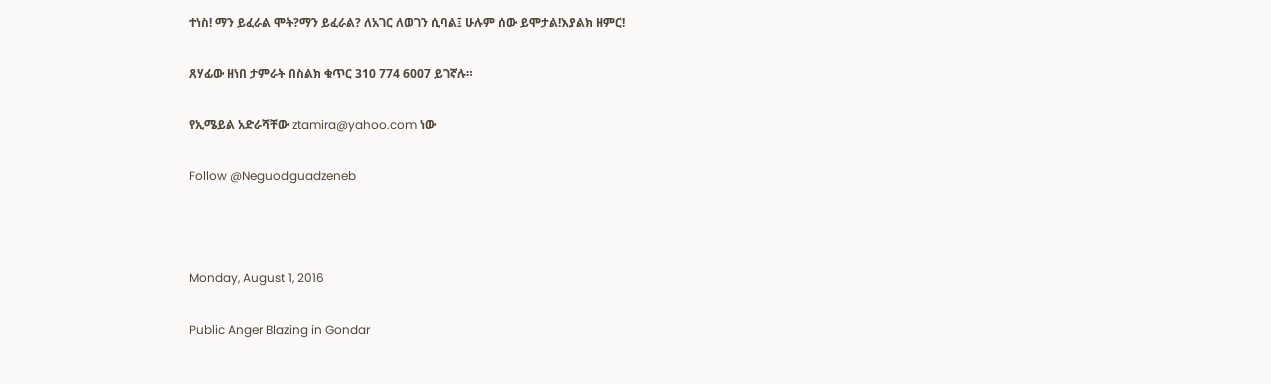ተነስ! ማን ይፈራል ሞት?ማን ይፈራል? ለአገር ለወገን ሲባል፤ ሁሉም ሰው ይሞታል!እያልክ ዘምር!

ጸሃፊው ዘነበ ታምራት በስልክ ቁጥር 310 774 6007 ይገኛሉ።

የኢሜይል አድራሻቸው ztamira@yahoo.com ነው

Follow @Neguodguadzeneb



Monday, August 1, 2016

Public Anger Blazing in Gondar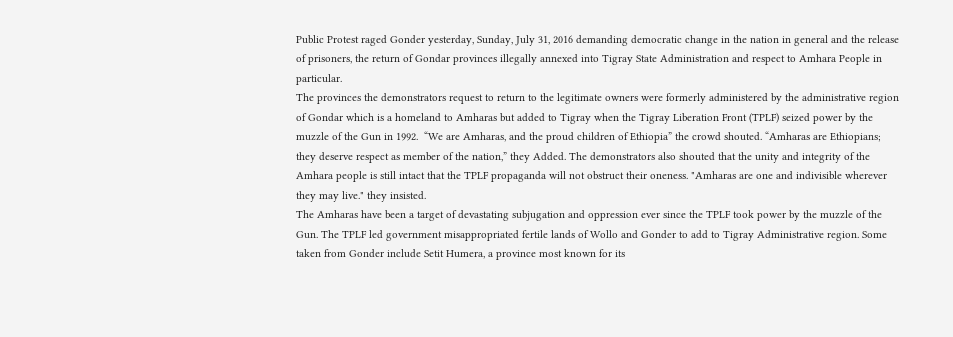Public Protest raged Gonder yesterday, Sunday, July 31, 2016 demanding democratic change in the nation in general and the release of prisoners, the return of Gondar provinces illegally annexed into Tigray State Administration and respect to Amhara People in particular.
The provinces the demonstrators request to return to the legitimate owners were formerly administered by the administrative region of Gondar which is a homeland to Amharas but added to Tigray when the Tigray Liberation Front (TPLF) seized power by the muzzle of the Gun in 1992.  “We are Amharas, and the proud children of Ethiopia” the crowd shouted. “Amharas are Ethiopians; they deserve respect as member of the nation,” they Added. The demonstrators also shouted that the unity and integrity of the Amhara people is still intact that the TPLF propaganda will not obstruct their oneness. "Amharas are one and indivisible wherever they may live." they insisted.
The Amharas have been a target of devastating subjugation and oppression ever since the TPLF took power by the muzzle of the Gun. The TPLF led government misappropriated fertile lands of Wollo and Gonder to add to Tigray Administrative region. Some taken from Gonder include Setit Humera, a province most known for its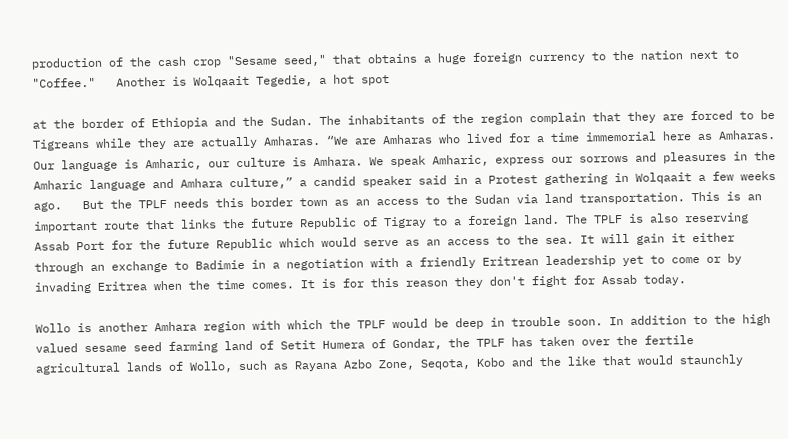production of the cash crop "Sesame seed," that obtains a huge foreign currency to the nation next to "Coffee."   Another is Wolqaait Tegedie, a hot spot

at the border of Ethiopia and the Sudan. The inhabitants of the region complain that they are forced to be Tigreans while they are actually Amharas. “We are Amharas who lived for a time immemorial here as Amharas. Our language is Amharic, our culture is Amhara. We speak Amharic, express our sorrows and pleasures in the Amharic language and Amhara culture,” a candid speaker said in a Protest gathering in Wolqaait a few weeks ago.   But the TPLF needs this border town as an access to the Sudan via land transportation. This is an important route that links the future Republic of Tigray to a foreign land. The TPLF is also reserving Assab Port for the future Republic which would serve as an access to the sea. It will gain it either through an exchange to Badimie in a negotiation with a friendly Eritrean leadership yet to come or by invading Eritrea when the time comes. It is for this reason they don't fight for Assab today.

Wollo is another Amhara region with which the TPLF would be deep in trouble soon. In addition to the high valued sesame seed farming land of Setit Humera of Gondar, the TPLF has taken over the fertile agricultural lands of Wollo, such as Rayana Azbo Zone, Seqota, Kobo and the like that would staunchly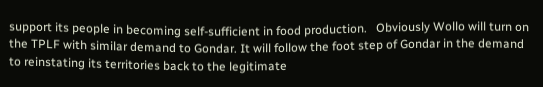support its people in becoming self-sufficient in food production.   Obviously Wollo will turn on the TPLF with similar demand to Gondar. It will follow the foot step of Gondar in the demand to reinstating its territories back to the legitimate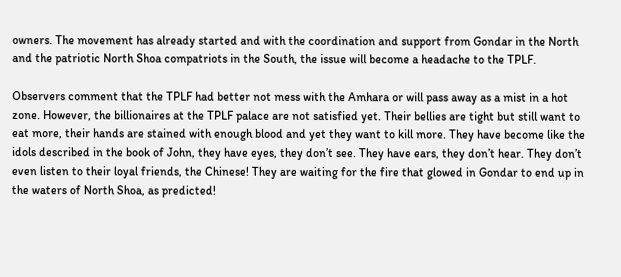owners. The movement has already started and with the coordination and support from Gondar in the North and the patriotic North Shoa compatriots in the South, the issue will become a headache to the TPLF.

Observers comment that the TPLF had better not mess with the Amhara or will pass away as a mist in a hot zone. However, the billionaires at the TPLF palace are not satisfied yet. Their bellies are tight but still want to eat more, their hands are stained with enough blood and yet they want to kill more. They have become like the idols described in the book of John, they have eyes, they don’t see. They have ears, they don’t hear. They don’t even listen to their loyal friends, the Chinese! They are waiting for the fire that glowed in Gondar to end up in the waters of North Shoa, as predicted!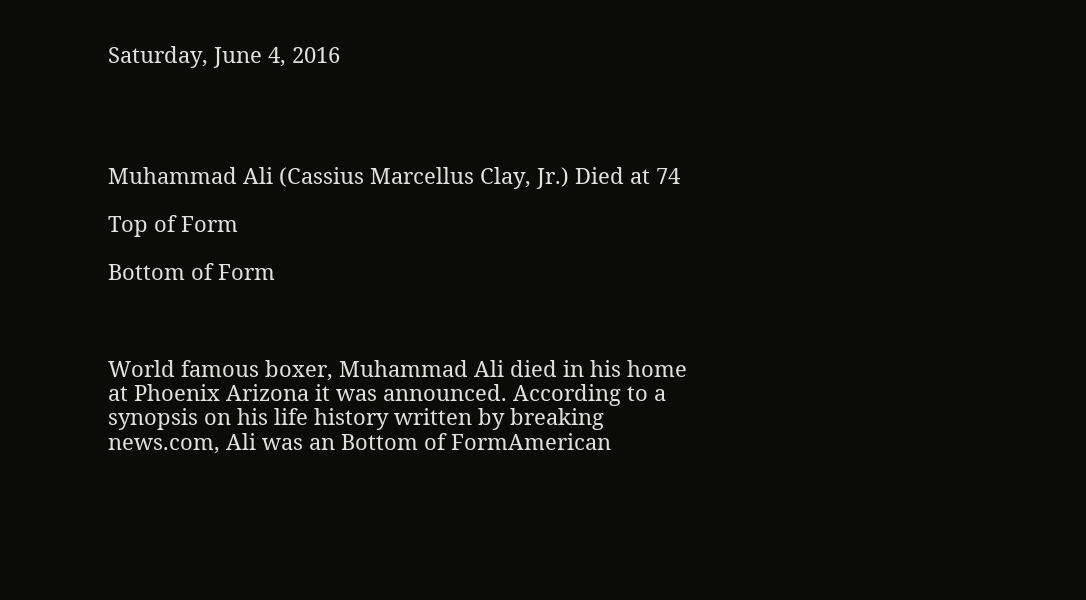Saturday, June 4, 2016




Muhammad Ali (Cassius Marcellus Clay, Jr.) Died at 74

Top of Form

Bottom of Form



World famous boxer, Muhammad Ali died in his home at Phoenix Arizona it was announced. According to a synopsis on his life history written by breaking news.com, Ali was an Bottom of FormAmerican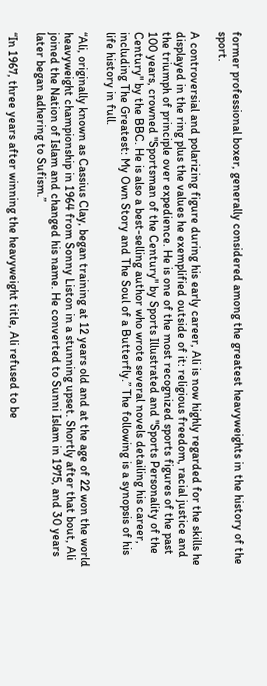former professional boxer, generally considered among the greatest heavyweights in the history of the sport.

A controversial and polarizing figure during his early career, Ali is now highly regarded for the skills he displayed in the ring plus the values he exemplified outside of it: religious freedom, racial justice and the triumph of principle over expedience. He is one of the most recognized sports figures of the past 100 years, crowned "Sportsman of the Century" by Sports Illustrated and "Sports Personality of the Century" by the BBC. He is also a best-selling author who wrote several novels detailing his career, including The Greatest: My Own Story and The Soul of a Butterfly.” The following is a synopsis of his life history in full.

“Ali, originally known as Cassius Clay, began training at 12 years old and at the age of 22 won the world heavyweight championship in 1964 from Sonny Liston in a stunning upset. Shortly after that bout, Ali joined the Nation of Islam and changed his name. He converted to Sunni Islam in 1975, and 30 years later began adhering to Sufism.”

“In 1967, three years after winning the heavyweight title, Ali refused to be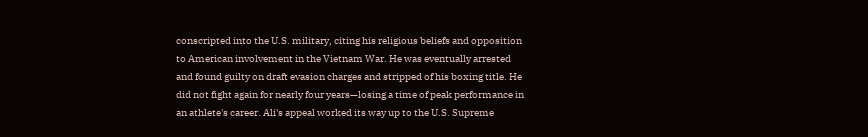conscripted into the U.S. military, citing his religious beliefs and opposition to American involvement in the Vietnam War. He was eventually arrested and found guilty on draft evasion charges and stripped of his boxing title. He did not fight again for nearly four years—losing a time of peak performance in an athlete's career. Ali's appeal worked its way up to the U.S. Supreme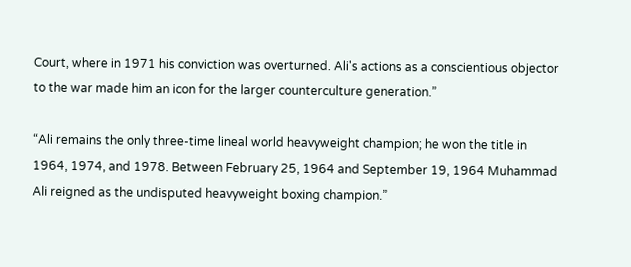Court, where in 1971 his conviction was overturned. Ali's actions as a conscientious objector to the war made him an icon for the larger counterculture generation.”

“Ali remains the only three-time lineal world heavyweight champion; he won the title in 1964, 1974, and 1978. Between February 25, 1964 and September 19, 1964 Muhammad Ali reigned as the undisputed heavyweight boxing champion.”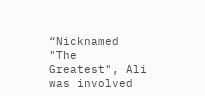“Nicknamed "The Greatest", Ali was involved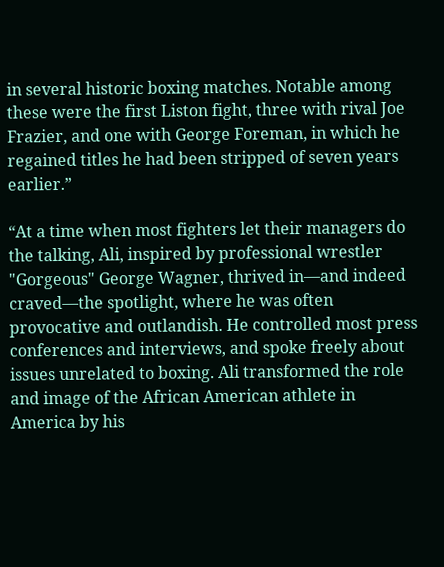in several historic boxing matches. Notable among these were the first Liston fight, three with rival Joe Frazier, and one with George Foreman, in which he regained titles he had been stripped of seven years earlier.”

“At a time when most fighters let their managers do the talking, Ali, inspired by professional wrestler "Gorgeous" George Wagner, thrived in—and indeed craved—the spotlight, where he was often provocative and outlandish. He controlled most press conferences and interviews, and spoke freely about issues unrelated to boxing. Ali transformed the role and image of the African American athlete in America by his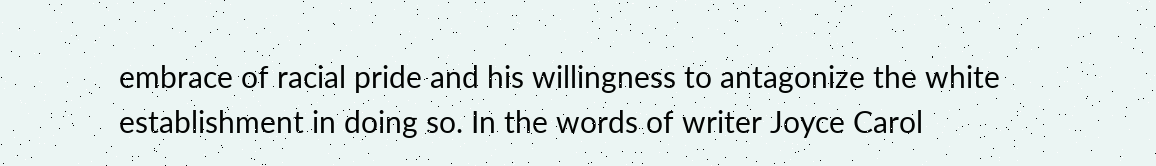embrace of racial pride and his willingness to antagonize the white establishment in doing so. In the words of writer Joyce Carol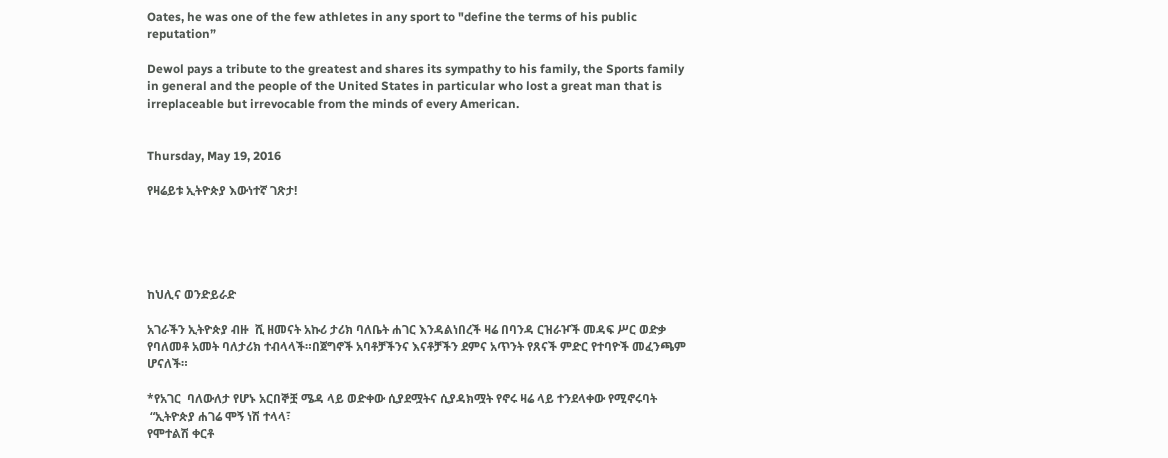Oates, he was one of the few athletes in any sport to "define the terms of his public reputation”

Dewol pays a tribute to the greatest and shares its sympathy to his family, the Sports family in general and the people of the United States in particular who lost a great man that is irreplaceable but irrevocable from the minds of every American.


Thursday, May 19, 2016

የዛሬይቱ ኢትዮጵያ እውነተኛ ገጽታ!





ከህሊና ወንድይራድ

አገራችን ኢትዮጵያ ብዙ  ሺ ዘመናት አኩሪ ታሪክ ባለቤት ሐገር እንዳልነበረች ዛሬ በባንዳ ርዝራዦች መዳፍ ሥር ወድቃ የባለመቶ አመት ባለታሪክ ተብላላች።በጀግኖች አባቶቻችንና እናቶቻችን ደምና አጥንት የጸናች ምድር የተባዮች መፈንጫም ሆናለች።

*የአገር  ባለውለታ የሆኑ አርበኞቿ ሜዳ ላይ ወድቀው ሲያደሟትና ሲያዳክሟት የኖሩ ዛሬ ላይ ተንደላቀው የሚኖሩባት
 “ኢትዮጵያ ሐገሬ ሞኝ ነሽ ተላላ፣
የሞተልሽ ቀርቶ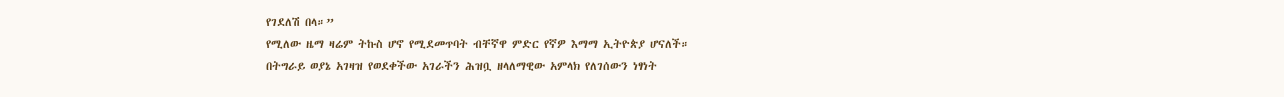የገደለሽ በላ።”
የሚለው ዜማ ዛሬም ትኩስ ሆኖ የሚደመጥባት ብቸኛዋ ምድር የኛዎ እማማ ኢትዮጵያ ሆናለች።
በትግራይ ወያኔ አገዛዝ የወደቀችው አገራችን ሕዝቧ ዘላለማዊው አምላክ የለገሰውን ነፃነት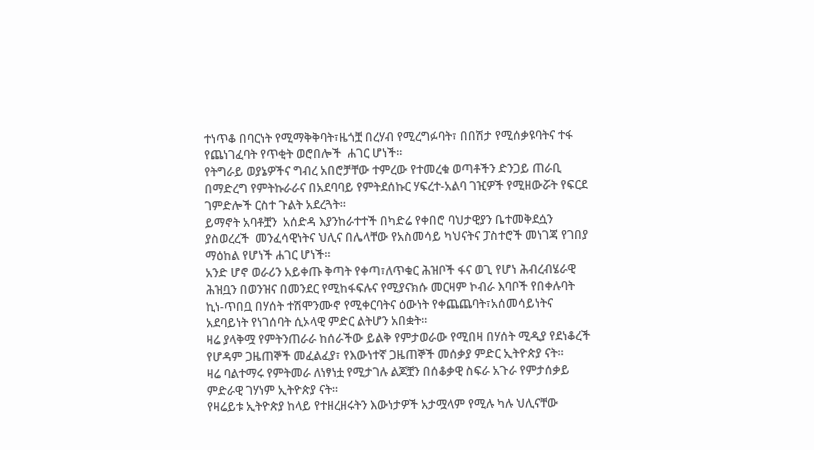ተነጥቆ በባርነት የሚማቅቅባት፣ዜጎቿ በረሃብ የሚረግፉባት፣ በበሽታ የሚሰቃዩባትና ተፋ የጨነገፈባት የጥቂት ወሮበሎች  ሐገር ሆነች።
የትግራይ ወያኔዎችና ግብረ አበሮቻቸው ተምረው የተመረቁ ወጣቶችን ድንጋይ ጠራቢ በማድረግ የምትኩራራና በአደባባይ የምትደሰኩር ሃፍረተ-አልባ ገዢዎች የሚዘውሯት የፍርደ ገምድሎች ርስተ ጉልት አደረጓት።
ይማኖት አባቶቿን  አሰድዳ እያንከራተተች በካድሬ የቀበሮ ባህታዊያን ቤተመቅደሷን ያስወረረች  መንፈሳዊነትና ህሊና በሌላቸው የአስመሳይ ካህናትና ፓስተሮች መነገጃ የገበያ ማዕከል የሆነች ሐገር ሆነች።
አንድ ሆኖ ወራሪን አይቀጡ ቅጣት የቀጣ፣ለጥቁር ሕዝቦች ፋና ወጊ የሆነ ሕብረብሄራዊ ሕዝቧን በወንዝና በመንደር የሚከፋፍሉና የሚያናክሱ መርዛም ኮብራ እባቦች የበቀሉባት ኪነ-ጥበቧ በሃሰት ተሽሞንሙኖ የሚቀርባትና ዕውነት የቀጨጨባት፣አሰመሳይነትና አደባይነት የነገሰባት ሲኦላዊ ምድር ልትሆን አበቋት።
ዛሬ ያላቅሟ የምትንጠራራ ከሰራችው ይልቅ የምታወራው የሚበዛ በሃሰት ሚዲያ የደነቆረች የሆዳም ጋዜጠኞች መፈልፈያ፣ የእውነተኛ ጋዜጠኞች መሰቃያ ምድር ኢትዮጵያ ናት።
ዛሬ ባልተማሩ የምትመራ ለነፃነቷ የሚታገሉ ልጆቿን በሰቆቃዊ ስፍራ አጉራ የምታሰቃይ ምድራዊ ገሃነም ኢትዮጵያ ናት።
የዛሬይቱ ኢትዮጵያ ከላይ የተዘረዘሩትን እውነታዎች አታሟላም የሚሉ ካሉ ህሊናቸው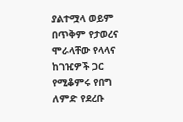ያልተሟላ ወይም በጥቅም የታወረና ሞራላቸው የላላና ከገዢዎች ጋር የሚቆምሩ የበግ ለምድ የደረቡ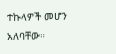ተኩላዎች መሆን አለባቸው።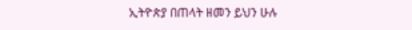ኢትዮጵያ በጠላት ዘመን ይህን ሁሉ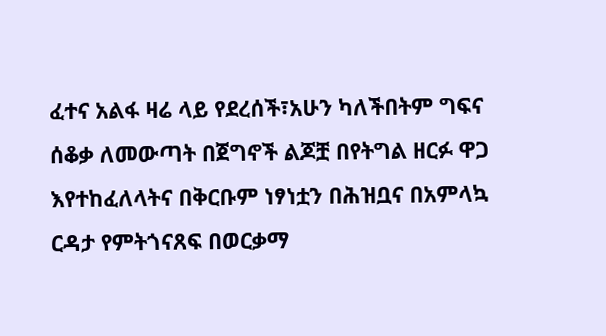ፈተና አልፋ ዛሬ ላይ የደረሰች፣አሁን ካለችበትም ግፍና ሰቆቃ ለመውጣት በጀግኖች ልጆቿ በየትግል ዘርፉ ዋጋ እየተከፈለላትና በቅርቡም ነፃነቷን በሕዝቧና በአምላኳ ርዳታ የምትጎናጸፍ በወርቃማ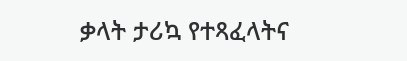ቃላት ታሪኳ የተጻፈላትና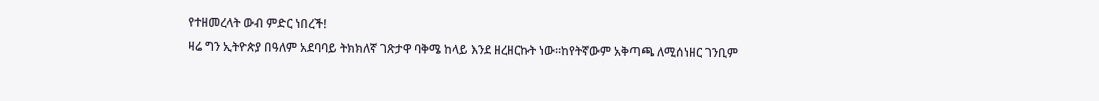የተዘመረላት ውብ ምድር ነበረች!
ዛሬ ግን ኢትዮጵያ በዓለም አደባባይ ትክክለኛ ገጽታዋ ባቅሜ ከላይ እንደ ዘረዘርኩት ነው።ከየትኛውም አቅጣጫ ለሚሰነዘር ገንቢም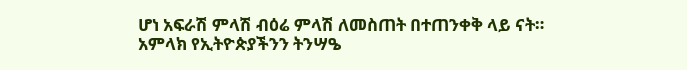ሆነ አፍራሽ ምላሽ ብዕሬ ምላሽ ለመስጠት በተጠንቀቅ ላይ ናት።
አምላክ የኢትዮጵያችንን ትንሣዔ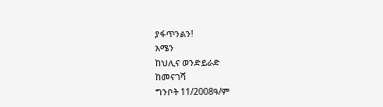ያፋጥንልን!
አሜን
ከህሊና ወንድይራድ
ከመናገሻ
ግንቦት 11/2008ዓ/ም